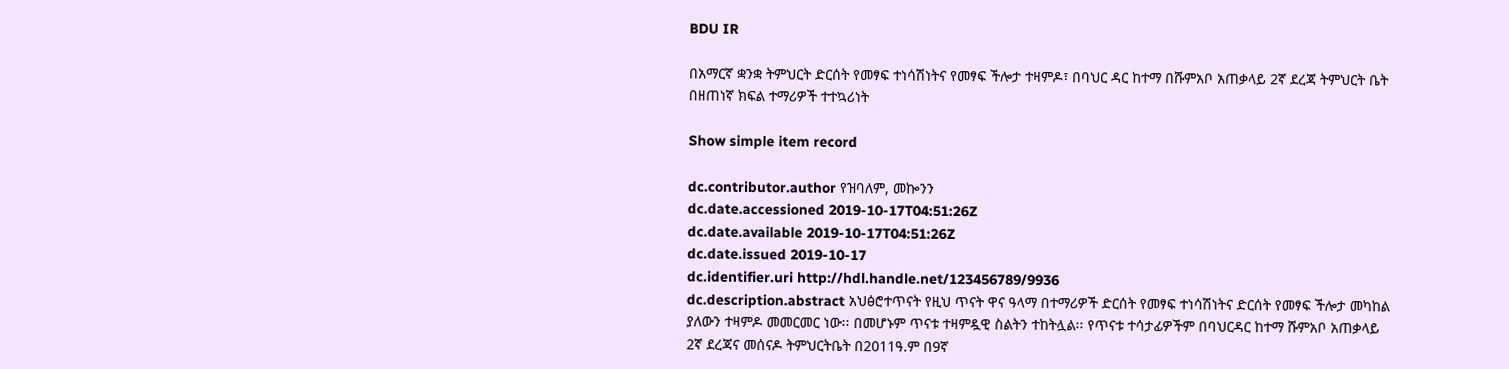BDU IR

በአማርኛ ቋንቋ ትምህርት ድርሰት የመፃፍ ተነሳሽነትና የመፃፍ ችሎታ ተዛምዶ፣ በባህር ዳር ከተማ በሹምአቦ አጠቃላይ 2ኛ ደረጃ ትምህርት ቤት በዘጠነኛ ክፍል ተማሪዎች ተተኳሪነት

Show simple item record

dc.contributor.author የዝባለም, መኰንን
dc.date.accessioned 2019-10-17T04:51:26Z
dc.date.available 2019-10-17T04:51:26Z
dc.date.issued 2019-10-17
dc.identifier.uri http://hdl.handle.net/123456789/9936
dc.description.abstract አህፅሮተጥናት የዚህ ጥናት ዋና ዓላማ በተማሪዎች ድርሰት የመፃፍ ተነሳሽነትና ድርሰት የመፃፍ ችሎታ መካከል ያለውን ተዛምዶ መመርመር ነው፡፡ በመሆኑም ጥናቱ ተዛምዷዊ ስልትን ተከትሏል፡፡ የጥናቱ ተሳታፊዎችም በባህርዳር ከተማ ሹምአቦ አጠቃላይ 2ኛ ደረጃና መሰናዶ ትምህርትቤት በ2011ዓ.ም በ9ኛ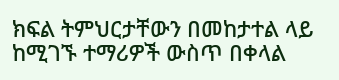ክፍል ትምህርታቸውን በመከታተል ላይ ከሚገኙ ተማሪዎች ውስጥ በቀላል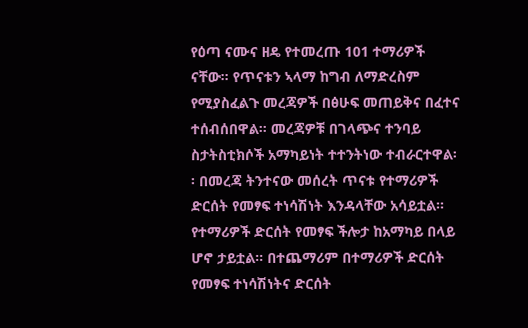የዕጣ ናሙና ዘዴ የተመረጡ 101 ተማሪዎች ናቸው፡፡ የጥናቱን ኣላማ ከግብ ለማድረስም የሚያስፈልጉ መረጃዎች በፅሁፍ መጠይቅና በፈተና ተሰብሰበዋል፡፡ መረጃዎቹ በገላጭና ተንባይ ስታትስቲክሶች አማካይነት ተተንትነው ተብራርተዋል፡፡ በመረጃ ትንተናው መሰረት ጥናቱ የተማሪዎች ድርሰት የመፃፍ ተነሳሽነት እንዳላቸው አሳይቷል፡፡ የተማሪዎች ድርሰት የመፃፍ ችሎታ ከአማካይ በላይ ሆኖ ታይቷል፡፡ በተጨማሪም በተማሪዎች ድርሰት የመፃፍ ተነሳሽነትና ድርሰት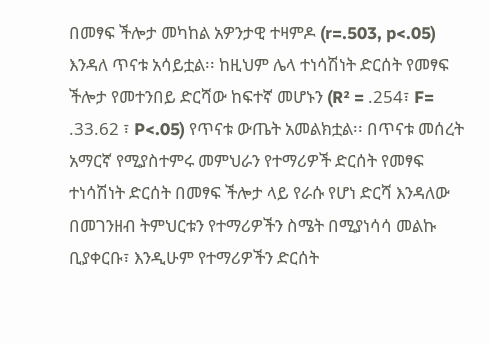በመፃፍ ችሎታ መካከል አዎንታዊ ተዛምዶ (r=.503, p<.05) እንዳለ ጥናቱ አሳይቷል፡፡ ከዚህም ሌላ ተነሳሽነት ድርሰት የመፃፍ ችሎታ የመተንበይ ድርሻው ከፍተኛ መሆኑን (R² = .254፣ F= .33.62 ፣ P<.05) የጥናቱ ውጤት አመልክቷል፡፡ በጥናቱ መሰረት አማርኛ የሚያስተምሩ መምህራን የተማሪዎች ድርሰት የመፃፍ ተነሳሽነት ድርሰት በመፃፍ ችሎታ ላይ የራሱ የሆነ ድርሻ እንዳለው በመገንዘብ ትምህርቱን የተማሪዎችን ስሜት በሚያነሳሳ መልኩ ቢያቀርቡ፣ እንዲሁም የተማሪዎችን ድርሰት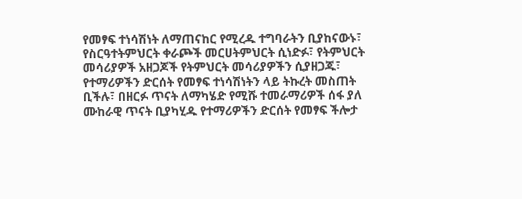የመፃፍ ተነሳሽነት ለማጠናከር የሚረዱ ተግባራትን ቢያከናውኑ፣ የስርዓተትምህርት ቀራጮች መርሀትምህርት ሲነድፉ፣ የትምህርት መሳሪያዎች አዘጋጆች የትምህርት መሳሪያዎችን ሲያዘጋጁ፣ የተማሪዎችን ድርሰት የመፃፍ ተነሳሽነትን ላይ ትኩረት መስጠት ቢችሉ፣ በዘርፉ ጥናት ለማካሄድ የሚሹ ተመራማሪዎች ሰፋ ያለ ሙከራዊ ጥናት ቢያካሂዱ የተማሪዎችን ድርሰት የመፃፍ ችሎታ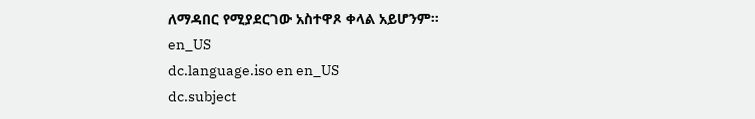ለማዳበር የሚያደርገው አስተዋጾ ቀላል አይሆንም፡፡ en_US
dc.language.iso en en_US
dc.subject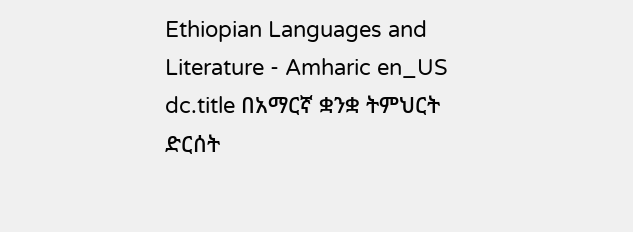Ethiopian Languages and Literature - Amharic en_US
dc.title በአማርኛ ቋንቋ ትምህርት ድርሰት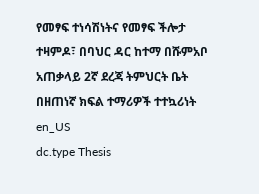የመፃፍ ተነሳሽነትና የመፃፍ ችሎታ ተዛምዶ፣ በባህር ዳር ከተማ በሹምአቦ አጠቃላይ 2ኛ ደረጃ ትምህርት ቤት በዘጠነኛ ክፍል ተማሪዎች ተተኳሪነት en_US
dc.type Thesis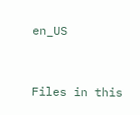en_US


Files in this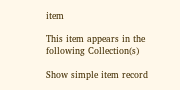item

This item appears in the following Collection(s)

Show simple item record